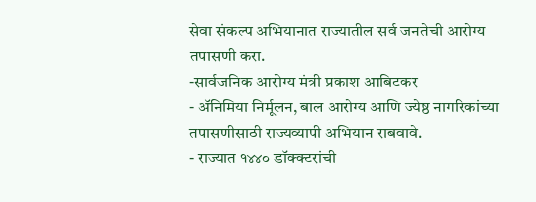सेवा संकल्प अभियानात राज्यातील सर्व जनतेची आरोग्य तपासणी करा.
-सार्वजनिक आरोग्य मंत्री प्रकाश आबिटकर
- ॲनिमिया निर्मूलन, बाल आरोग्य आणि ज्येष्ठ नागरिकांच्या तपासणीसाठी राज्यव्यापी अभियान राबवावे.
- राज्यात १४४० डॉक्क्टरांची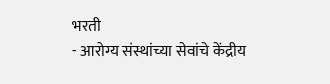भरती
- आरोग्य संस्थांच्या सेवांचे केंद्रीय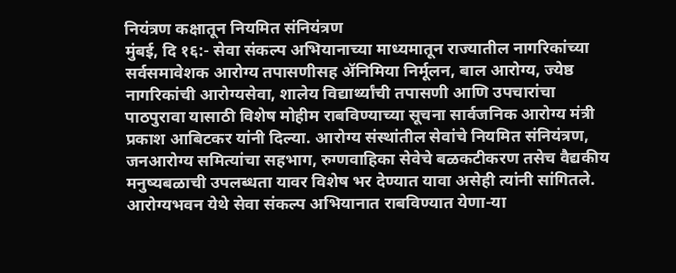नियंत्रण कक्षातून नियमित संनियंत्रण
मुंबई, दि १६:- सेवा संकल्प अभियानाच्या माध्यमातून राज्यातील नागरिकांच्या सर्वसमावेशक आरोग्य तपासणीसह ॲनिमिया निर्मूलन, बाल आरोग्य, ज्येष्ठ नागरिकांची आरोग्यसेवा, शालेय विद्यार्थ्यांची तपासणी आणि उपचारांचा पाठपुरावा यासाठी विशेष मोहीम राबविण्याच्या सूचना सार्वजनिक आरोग्य मंत्री प्रकाश आबिटकर यांनी दिल्या. आरोग्य संस्थांतील सेवांचे नियमित संनियंत्रण, जनआरोग्य समित्यांचा सहभाग, रुग्णवाहिका सेवेचे बळकटीकरण तसेच वैद्यकीय मनुष्यबळाची उपलब्धता यावर विशेष भर देण्यात यावा असेही त्यांनी सांगितले.
आरोग्यभवन येथे सेवा संकल्प अभियानात राबविण्यात येणा-या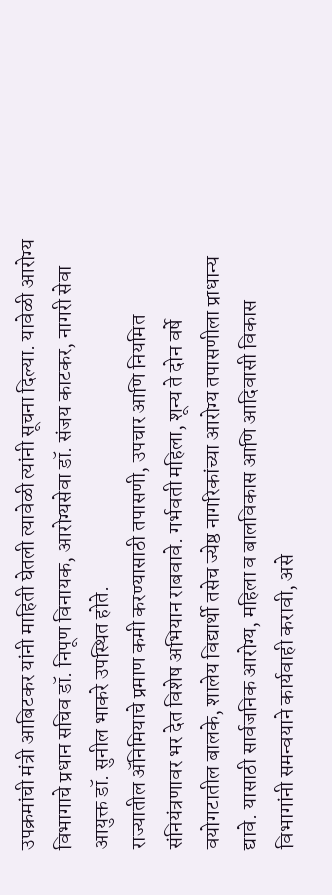उपक्रमांची मंत्री आबिटकर यांनी माहिती घेतली त्यावेळी त्यांनी सूचना दिल्या. यावेळी आरोग्य विभागाचे प्रधान सचिव डॉ. निपूण विनायक, आरोग्यसेवा डॉ. संजय काटकर, नागरी सेवा आयुक्त डॉ. सुनील भाकरे उपस्थित होते.
राज्यातील ॲनिमियाचे प्रमाण कमी करण्यासाठी तपासणी, उपचार आणि नियमित संनियंत्रणावर भर देत विशेष अभियान राबवावे. गर्भवती महिला, शून्य ते दोन वर्षे वयोगटातील बालके, शालेय विद्यार्थी तसेच ज्येष्ठ नागरिकांच्या आरोग्य तपासणीला प्राधान्य द्यावे. यासाठी सार्वजनिक आरोग्य, महिला व बालविकास आणि आदिवासी विकास विभागांनी समन्वयाने कार्यवाही करावी, असे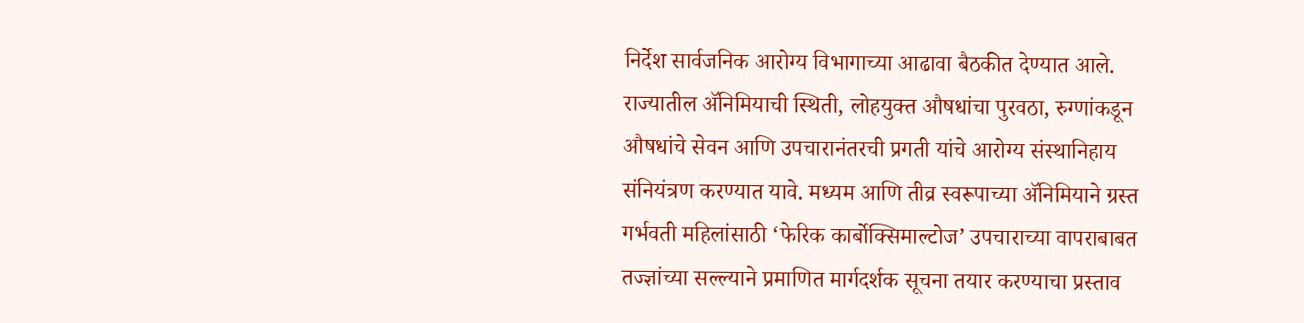निर्देश सार्वजनिक आरोग्य विभागाच्या आढावा बैठकीत देण्यात आले.
राज्यातील ॲनिमियाची स्थिती, लोहयुक्त औषधांचा पुरवठा, रुग्णांकडून औषधांचे सेवन आणि उपचारानंतरची प्रगती यांचे आरोग्य संस्थानिहाय संनियंत्रण करण्यात यावे. मध्यम आणि तीव्र स्वरूपाच्या ॲनिमियाने ग्रस्त गर्भवती महिलांसाठी ‘फेरिक कार्बोक्सिमाल्टोज’ उपचाराच्या वापराबाबत तज्ज्ञांच्या सल्ल्याने प्रमाणित मार्गदर्शक सूचना तयार करण्याचा प्रस्ताव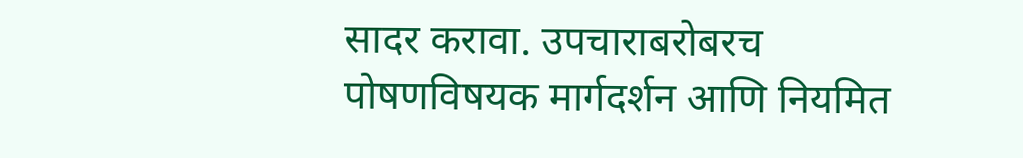सादर करावा. उपचाराबरोबरच पोषणविषयक मार्गदर्शन आणि नियमित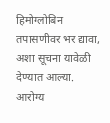हिमोग्लोबिन तपासणीवर भर द्यावा, अशा सूचना यावेळी देण्यात आल्या.
आरोग्य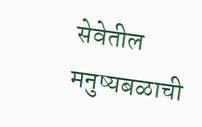सेवेतील मनुष्यबळाची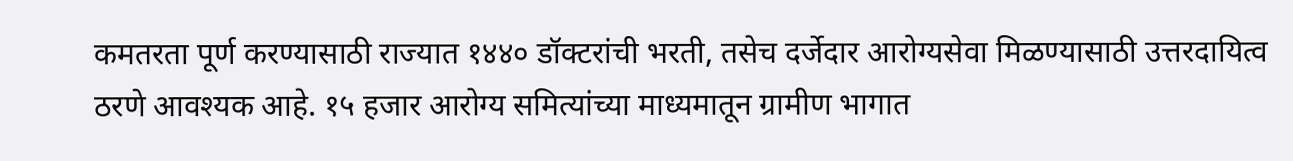कमतरता पूर्ण करण्यासाठी राज्यात १४४० डॉक्टरांची भरती, तसेच दर्जेदार आरोग्यसेवा मिळण्यासाठी उत्तरदायित्व ठरणे आवश्यक आहे. १५ हजार आरोग्य समित्यांच्या माध्यमातून ग्रामीण भागात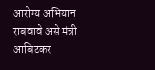आरोग्य अभियान राबवावे असे मंत्री आबिटकर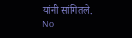यांनी सांगितले.
No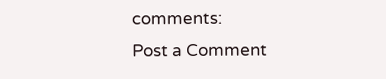comments:
Post a Comment